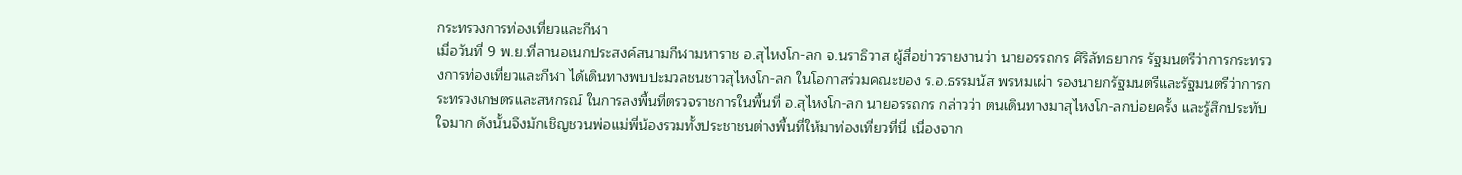กระทรวงการท่องเที่ยวและกีฬา
เมื่อวันที่ 9 พ.ย.ที่ลานอเนกประสงค์สนามกีฬามหาราช อ.สุไหงโก-ลก จ.นราธิวาส ผู้สื่อข่าวรายงานว่า นายอรรถกร ศิริลัทธยากร รัฐมนตรีว่าการกระทรวงการท่องเที่ยวและกีฬา ได้เดินทางพบปะมวลชนชาวสุไหงโก-ลก ในโอกาสร่วมคณะของ ร.อ.ธรรมนัส พรหมเผ่า รองนายกรัฐมนตรีและรัฐมนตรีว่าการกระทรวงเกษตรและสหกรณ์ ในการลงพื้นที่ตรวจราชการในพื้นที่ อ.สุไหงโก-ลก นายอรรถกร กล่าวว่า ตนเดินทางมาสุไหงโก-ลกบ่อยครั้ง และรู้สึกประทับใจมาก ดังนั้นจึงมักเชิญชวนพ่อแม่พี่น้องรวมทั้งประชาชนต่างพื้นที่ให้มาท่องเที่ยวที่นี่ เนื่องจาก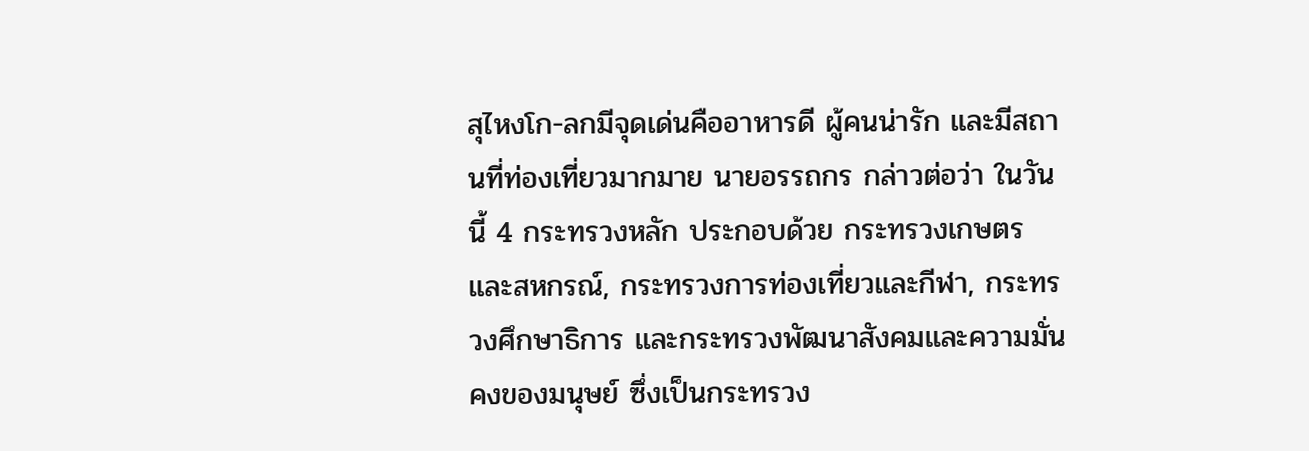สุไหงโก-ลกมีจุดเด่นคืออาหารดี ผู้คนน่ารัก และมีสถานที่ท่องเที่ยวมากมาย นายอรรถกร กล่าวต่อว่า ในวันนี้ 4 กระทรวงหลัก ประกอบด้วย กระทรวงเกษตรและสหกรณ์, กระทรวงการท่องเที่ยวและกีฬา, กระทรวงศึกษาธิการ และกระทรวงพัฒนาสังคมและความมั่นคงของมนุษย์ ซึ่งเป็นกระทรวง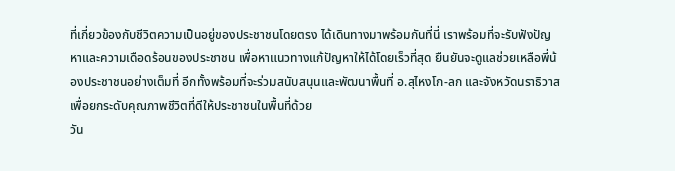ที่เกี่ยวข้องกับชีวิตความเป็นอยู่ของประชาชนโดยตรง ได้เดินทางมาพร้อมกันที่นี่ เราพร้อมที่จะรับฟังปัญหาและความเดือดร้อนของประชาชน เพื่อหาแนวทางแก้ปัญหาให้ได้โดยเร็วที่สุด ยืนยันจะดูแลช่วยเหลือพี่น้องประชาชนอย่างเต็มที่ อีกทั้งพร้อมที่จะร่วมสนับสนุนและพัฒนาพื้นที่ อ.สุไหงโก-ลก และจังหวัดนราธิวาส เพื่อยกระดับคุณภาพชีวิตที่ดีให้ประชาชนในพื้นที่ด้วย
วัน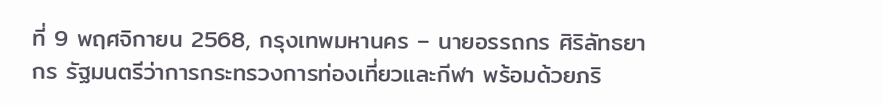ที่ 9 พฤศจิกายน 2568, กรุงเทพมหานคร – นายอรรถกร ศิริลัทธยากร รัฐมนตรีว่าการกระทรวงการท่องเที่ยวและกีฬา พร้อมด้วยภริ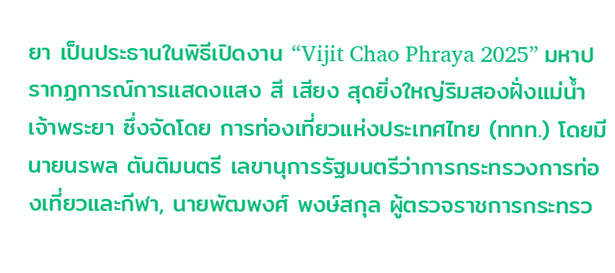ยา เป็นประธานในพิธีเปิดงาน “Vijit Chao Phraya 2025” มหาปรากฏการณ์การแสดงแสง สี เสียง สุดยิ่งใหญ่ริมสองฝั่งแม่น้ำเจ้าพระยา ซึ่งจัดโดย การท่องเที่ยวแห่งประเทศไทย (ททท.) โดยมี นายนรพล ตันติมนตรี เลขานุการรัฐมนตรีว่าการกระทรวงการท่องเที่ยวและกีฬา, นายพัฒพงศ์ พงษ์สกุล ผู้ตรวจราชการกระทรว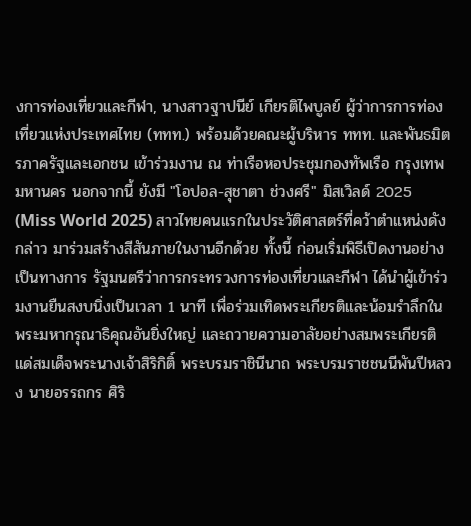งการท่องเที่ยวและกีฬา, นางสาวฐาปนีย์ เกียรติไพบูลย์ ผู้ว่าการการท่องเที่ยวแห่งประเทศไทย (ททท.) พร้อมด้วยคณะผู้บริหาร ททท. และพันธมิตรภาครัฐและเอกชน เข้าร่วมงาน ณ ท่าเรือหอประชุมกองทัพเรือ กรุงเทพมหานคร นอกจากนี้ ยังมี "โอปอล-สุชาตา ช่วงศรี" มิสเวิลด์ 2025 (Miss World 2025) สาวไทยคนแรกในประวัติศาสตร์ที่คว้าตำแหน่งดังกล่าว มาร่วมสร้างสีสันภายในงานอีกด้วย ทั้งนี้ ก่อนเริ่มพิธีเปิดงานอย่างเป็นทางการ รัฐมนตรีว่าการกระทรวงการท่องเที่ยวและกีฬา ได้นำผู้เข้าร่วมงานยืนสงบนิ่งเป็นเวลา 1 นาที เพื่อร่วมเทิดพระเกียรติและน้อมรำลึกในพระมหากรุณาธิคุณอันยิ่งใหญ่ และถวายความอาลัยอย่างสมพระเกียรติ แด่สมเด็จพระนางเจ้าสิริกิติ์ พระบรมราชินีนาถ พระบรมราชชนนีพันปีหลวง นายอรรถกร ศิริ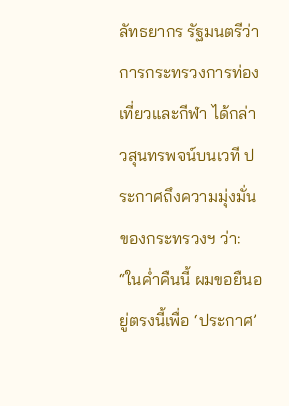ลัทธยากร รัฐมนตรีว่าการกระทรวงการท่องเที่ยวและกีฬา ได้กล่าวสุนทรพจน์บนเวที ประกาศถึงความมุ่งมั่นของกระทรวงฯ ว่า: “ในค่ำคืนนี้ ผมขอยืนอยู่ตรงนี้เพื่อ ‘ประกาศ’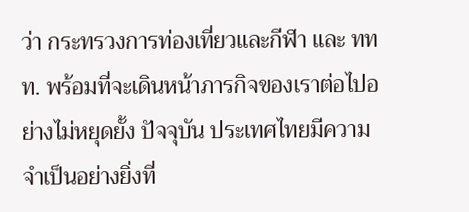ว่า กระทรวงการท่องเที่ยวและกีฬา และ ททท. พร้อมที่จะเดินหน้าภารกิจของเราต่อไปอย่างไม่หยุดยั้ง ปัจจุบัน ประเทศไทยมีความจำเป็นอย่างยิ่งที่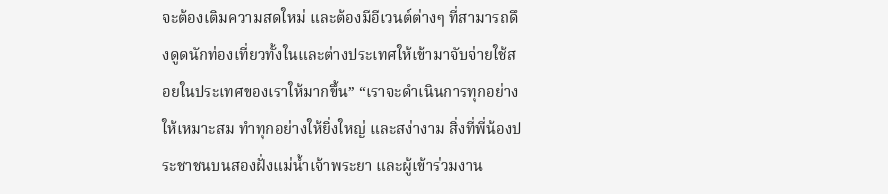จะต้องเติมความสดใหม่ และต้องมีอีเวนต์ต่างๆ ที่สามารถดึงดูดนักท่องเที่ยวทั้งในและต่างประเทศให้เข้ามาจับจ่ายใช้สอยในประเทศของเราให้มากขึ้น” “เราจะดำเนินการทุกอย่างให้เหมาะสม ทำทุกอย่างให้ยิ่งใหญ่ และสง่างาม สิ่งที่พี่น้องประชาชนบนสองฝั่งแม่น้ำเจ้าพระยา และผู้เข้าร่วมงาน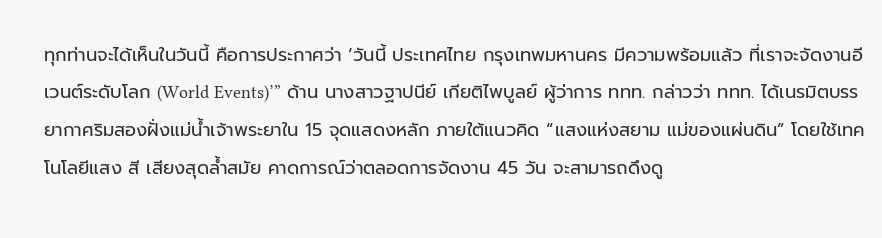ทุกท่านจะได้เห็นในวันนี้ คือการประกาศว่า ‘วันนี้ ประเทศไทย กรุงเทพมหานคร มีความพร้อมแล้ว ที่เราจะจัดงานอีเวนต์ระดับโลก (World Events)’” ด้าน นางสาวฐาปนีย์ เกียติไพบูลย์ ผู้ว่าการ ททท. กล่าวว่า ททท. ได้เนรมิตบรรยากาศริมสองฝั่งแม่น้ำเจ้าพระยาใน 15 จุดแสดงหลัก ภายใต้แนวคิด “แสงแห่งสยาม แม่ของแผ่นดิน” โดยใช้เทคโนโลยีแสง สี เสียงสุดล้ำสมัย คาดการณ์ว่าตลอดการจัดงาน 45 วัน จะสามารถดึงดู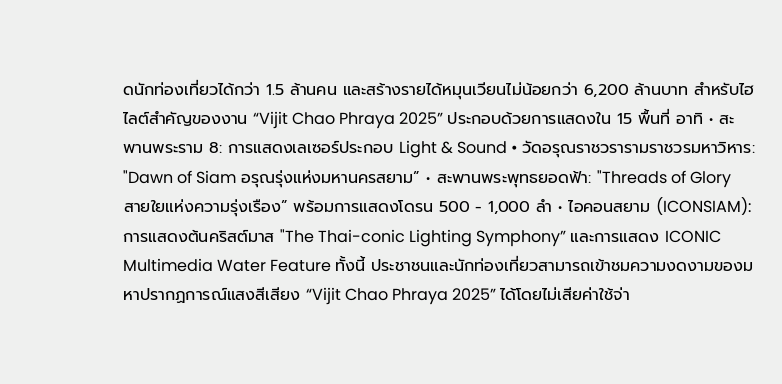ดนักท่องเที่ยวได้กว่า 1.5 ล้านคน และสร้างรายได้หมุนเวียนไม่น้อยกว่า 6,200 ล้านบาท สำหรับไฮไลต์สำคัญของงาน “Vijit Chao Phraya 2025” ประกอบด้วยการแสดงใน 15 พื้นที่ อาทิ • สะพานพระราม 8: การแสดงเลเซอร์ประกอบ Light & Sound • วัดอรุณราชวรารามราชวรมหาวิหาร: "Dawn of Siam อรุณรุ่งแห่งมหานครสยาม” • สะพานพระพุทธยอดฟ้า: "Threads of Glory สายใยแห่งความรุ่งเรือง” พร้อมการแสดงโดรน 500 - 1,000 ลำ • ไอคอนสยาม (ICONSIAM): การแสดงต้นคริสต์มาส "The Thai-conic Lighting Symphony” และการแสดง ICONIC Multimedia Water Feature ทั้งนี้ ประชาชนและนักท่องเที่ยวสามารถเข้าชมความงดงามของมหาปรากฏการณ์แสงสีเสียง “Vijit Chao Phraya 2025” ได้โดยไม่เสียค่าใช้จ่า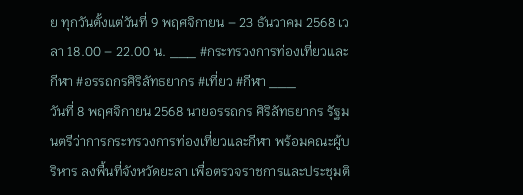ย ทุกวันตั้งแต่วันที่ 9 พฤศจิกายน – 23 ธันวาคม 2568 เวลา 18.00 – 22.00 น. ___ #กระทรวงการท่องเที่ยวและกีฬา #อรรถกรศิริลัทธยากร #เที่ยว #กีฬา ___
วันที่ 8 พฤศจิกายน 2568 นายอรรถกร ศิริลัทธยากร รัฐมนตรีว่าการกระทรวงการท่องเที่ยวและกีฬา พร้อมคณะผู้บริหาร ลงพื้นที่จังหวัดยะลา เพื่อตรวจราชการและประชุมติ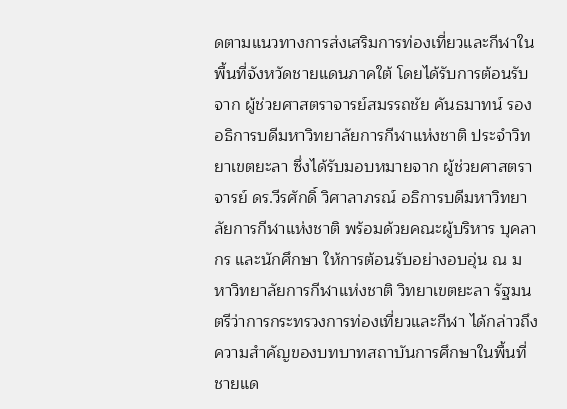ดตามแนวทางการส่งเสริมการท่องเที่ยวและกีฬาในพื้นที่จังหวัดชายแดนภาคใต้ โดยได้รับการต้อนรับจาก ผู้ช่วยศาสตราจารย์สมรรถชัย คันธมาทน์ รองอธิการบดีมหาวิทยาลัยการกีฬาแห่งชาติ ประจำวิทยาเขตยะลา ซึ่งได้รับมอบหมายจาก ผู้ช่วยศาสตราจารย์ ดร.วีรศักดิ์ วิศาลาภรณ์ อธิการบดีมหาวิทยาลัยการกีฬาแห่งชาติ พร้อมด้วยคณะผู้บริหาร บุคลากร และนักศึกษา ให้การต้อนรับอย่างอบอุ่น ณ มหาวิทยาลัยการกีฬาแห่งชาติ วิทยาเขตยะลา รัฐมนตรีว่าการกระทรวงการท่องเที่ยวและกีฬา ได้กล่าวถึงความสำคัญของบทบาทสถาบันการศึกษาในพื้นที่ชายแด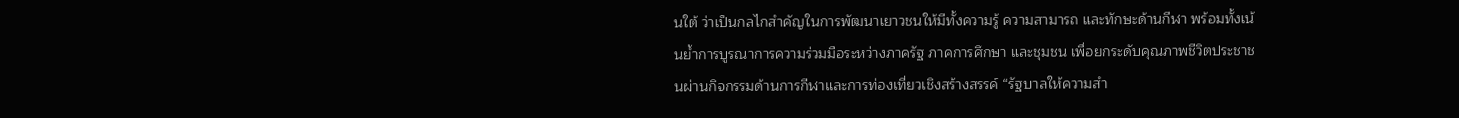นใต้ ว่าเป็นกลไกสำคัญในการพัฒนาเยาวชนให้มีทั้งความรู้ ความสามารถ และทักษะด้านกีฬา พร้อมทั้งเน้นย้ำการบูรณาการความร่วมมือระหว่างภาครัฐ ภาคการศึกษา และชุมชน เพื่อยกระดับคุณภาพชีวิตประชาชนผ่านกิจกรรมด้านการกีฬาและการท่องเที่ยวเชิงสร้างสรรค์ “รัฐบาลให้ความสำ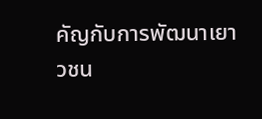คัญกับการพัฒนาเยาวชน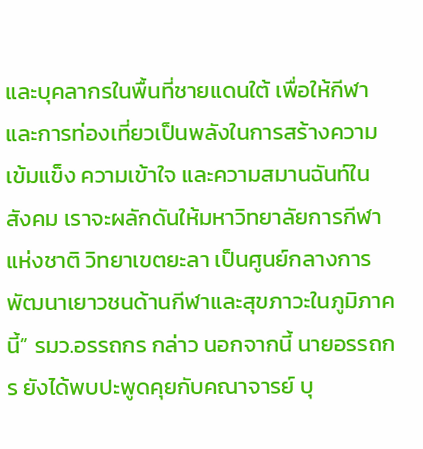และบุคลากรในพื้นที่ชายแดนใต้ เพื่อให้กีฬาและการท่องเที่ยวเป็นพลังในการสร้างความเข้มแข็ง ความเข้าใจ และความสมานฉันท์ในสังคม เราจะผลักดันให้มหาวิทยาลัยการกีฬาแห่งชาติ วิทยาเขตยะลา เป็นศูนย์กลางการพัฒนาเยาวชนด้านกีฬาและสุขภาวะในภูมิภาคนี้” รมว.อรรถกร กล่าว นอกจากนี้ นายอรรถกร ยังได้พบปะพูดคุยกับคณาจารย์ บุ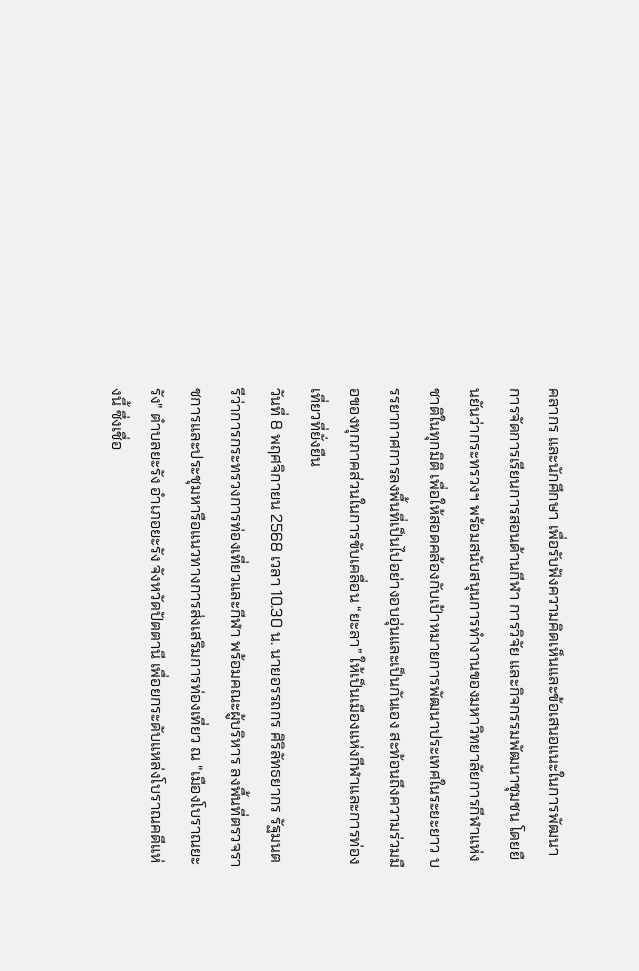คลากร และนักศึกษา เพื่อรับฟังความคิดเห็นและข้อเสนอแนะในการพัฒนาการจัดการเรียนการสอนด้านกีฬา การวิจัย และกิจกรรมพัฒนาชุมชน โดยยืนยันว่ากระทรวงฯ พร้อมสนับสนุนการทำงานของมหาวิทยาลัยการกีฬาแห่งชาติในทุกมิติ เพื่อให้สอดคล้องกับเป้าหมายการพัฒนาประเทศในระยะยาว บรรยากาศการลงพื้นที่เป็นไปอย่างอบอุ่นและเป็นกันเอง สะท้อนถึงความร่วมมือของทุกภาคส่วนในการขับเคลื่อน “ยะลา” ให้เป็นเมืองแห่งกีฬาและการท่องเที่ยวที่ยั่งยืน
วันที่ 8 พฤศจิกายน 2568 เวลา 10.30 น. นายอรรถกร ศิริลัทธยากร รัฐมนตรีว่าการกระทรวงการท่องเที่ยวและกีฬา พร้อมคณะผู้บริหาร ลงพื้นที่ตรวจราชการและประชุมหารือแนวทางการส่งเสริมการท่องเที่ยว ณ "เมืองโบราณยะรัง" ตำบลยะรัง อำเภอยะรัง จังหวัดปัตตานี เพื่อยกระดับแหล่งโบราณคดีแห่งนี้ ซึ่งเชื่อ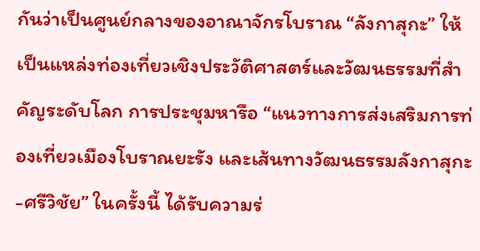กันว่าเป็นศูนย์กลางของอาณาจักรโบราณ “ลังกาสุกะ” ให้เป็นแหล่งท่องเที่ยวเชิงประวัติศาสตร์และวัฒนธรรมที่สำคัญระดับโลก การประชุมหารือ “แนวทางการส่งเสริมการท่องเที่ยวเมืองโบราณยะรัง และเส้นทางวัฒนธรรมลังกาสุกะ-ศรีวิชัย” ในครั้งนี้ ได้รับความร่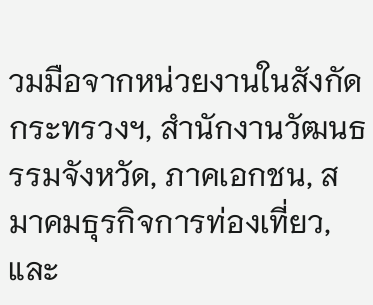วมมือจากหน่วยงานในสังกัดกระทรวงฯ, สำนักงานวัฒนธรรมจังหวัด, ภาคเอกชน, สมาคมธุรกิจการท่องเที่ยว, และ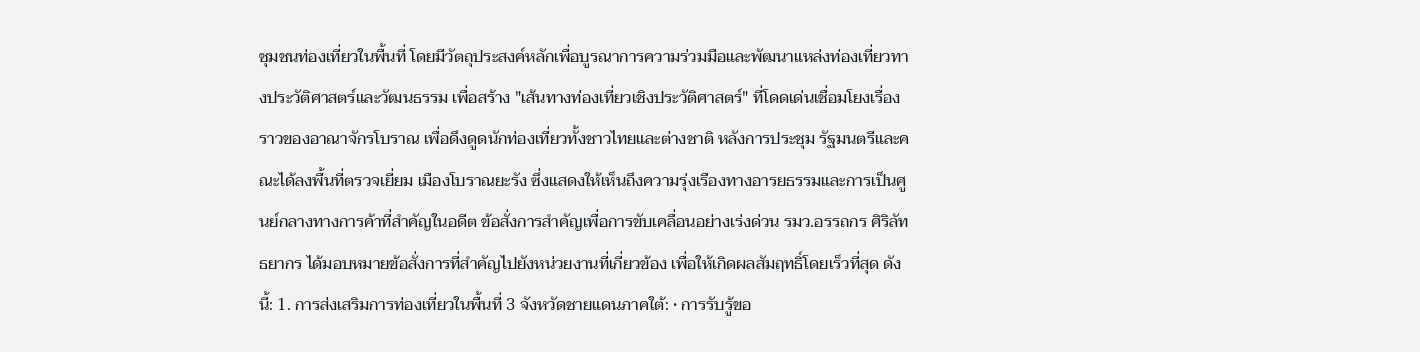ชุมชนท่องเที่ยวในพื้นที่ โดยมีวัตถุประสงค์หลักเพื่อบูรณาการความร่วมมือและพัฒนาแหล่งท่องเที่ยวทางประวัติศาสตร์และวัฒนธรรม เพื่อสร้าง "เส้นทางท่องเที่ยวเชิงประวัติศาสตร์" ที่โดดเด่นเชื่อมโยงเรื่องราวของอาณาจักรโบราณ เพื่อดึงดูดนักท่องเที่ยวทั้งชาวไทยและต่างชาติ หลังการประชุม รัฐมนตรีและคณะได้ลงพื้นที่ตรวจเยี่ยม เมืองโบราณยะรัง ซึ่งแสดงให้เห็นถึงความรุ่งเรืองทางอารยธรรมและการเป็นศูนย์กลางทางการค้าที่สำคัญในอดีต ข้อสั่งการสำคัญเพื่อการขับเคลื่อนอย่างเร่งด่วน รมว.อรรถกร ศิริลัทธยากร ได้มอบหมายข้อสั่งการที่สำคัญไปยังหน่วยงานที่เกี่ยวข้อง เพื่อให้เกิดผลสัมฤทธิ์โดยเร็วที่สุด ดังนี้: 1. การส่งเสริมการท่องเที่ยวในพื้นที่ 3 จังหวัดชายแดนภาคใต้: • การรับรู้ขอ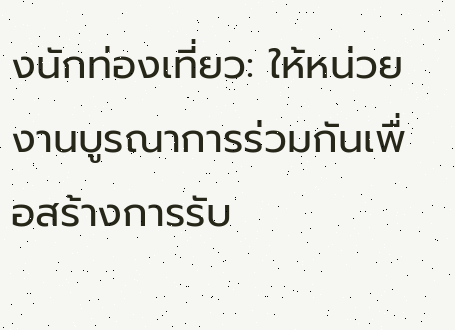งนักท่องเที่ยว: ให้หน่วยงานบูรณาการร่วมกันเพื่อสร้างการรับ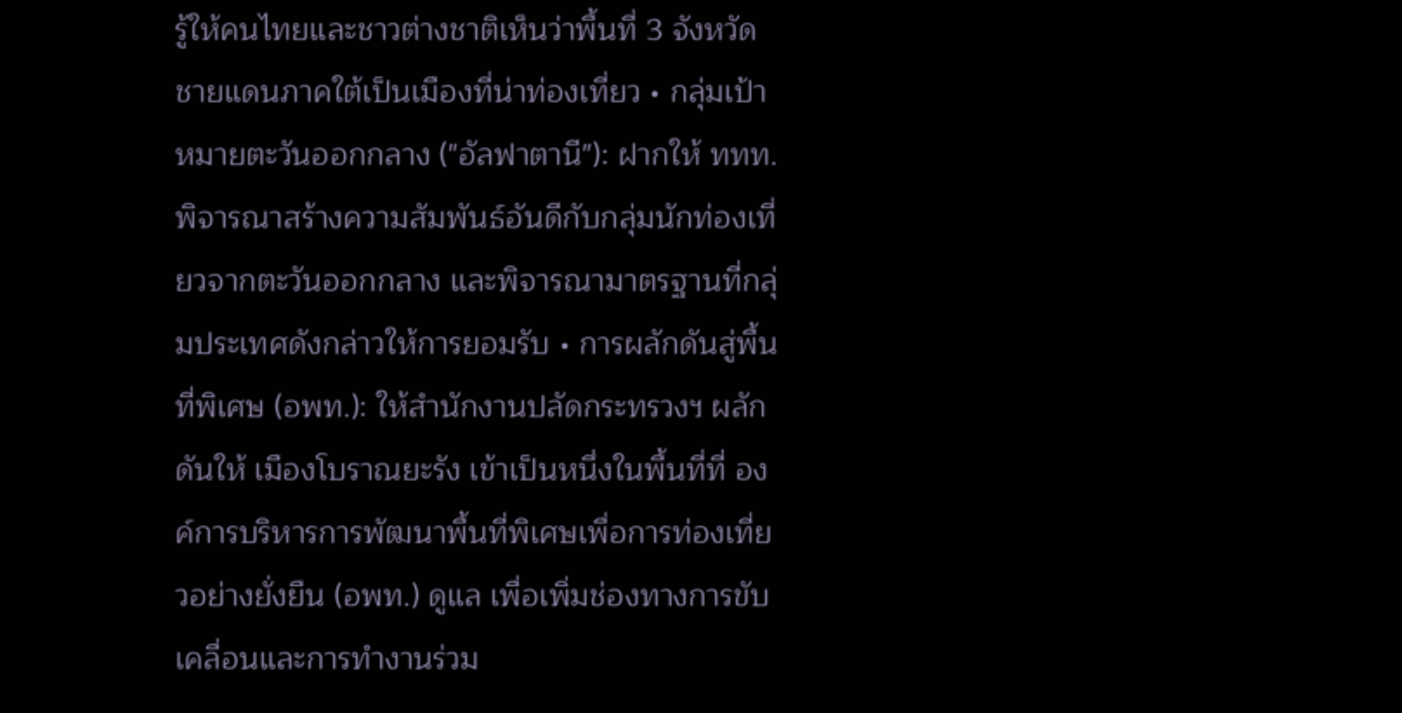รู้ให้คนไทยและชาวต่างชาติเห็นว่าพื้นที่ 3 จังหวัดชายแดนภาคใต้เป็นเมืองที่น่าท่องเที่ยว • กลุ่มเป้าหมายตะวันออกกลาง ("อัลฟาตานี"): ฝากให้ ททท. พิจารณาสร้างความสัมพันธ์อันดีกับกลุ่มนักท่องเที่ยวจากตะวันออกกลาง และพิจารณามาตรฐานที่กลุ่มประเทศดังกล่าวให้การยอมรับ • การผลักดันสู่พื้นที่พิเศษ (อพท.): ให้สำนักงานปลัดกระทรวงฯ ผลักดันให้ เมืองโบราณยะรัง เข้าเป็นหนึ่งในพื้นที่ที่ องค์การบริหารการพัฒนาพื้นที่พิเศษเพื่อการท่องเที่ยวอย่างยั่งยืน (อพท.) ดูแล เพื่อเพิ่มช่องทางการขับเคลื่อนและการทำงานร่วม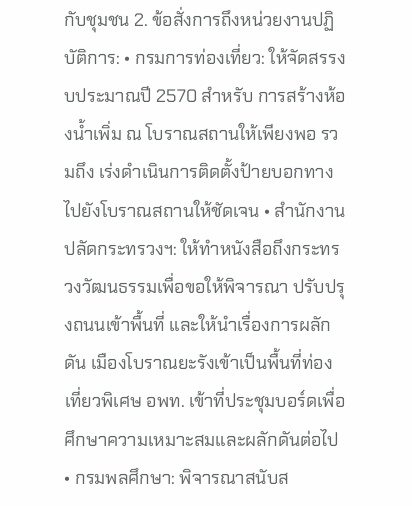กับชุมชน 2. ข้อสั่งการถึงหน่วยงานปฏิบัติการ: • กรมการท่องเที่ยว: ให้จัดสรรงบประมาณปี 2570 สำหรับ การสร้างห้องน้ำเพิ่ม ณ โบราณสถานให้เพียงพอ รวมถึง เร่งดำเนินการติดตั้งป้ายบอกทาง ไปยังโบราณสถานให้ชัดเจน • สำนักงานปลัดกระทรวงฯ: ให้ทำหนังสือถึงกระทรวงวัฒนธรรมเพื่อขอให้พิจารณา ปรับปรุงถนนเข้าพื้นที่ และให้นำเรื่องการผลักดัน เมืองโบราณยะรังเข้าเป็นพื้นที่ท่องเที่ยวพิเศษ อพท. เข้าที่ประชุมบอร์ดเพื่อศึกษาความเหมาะสมและผลักดันต่อไป • กรมพลศึกษา: พิจารณาสนับส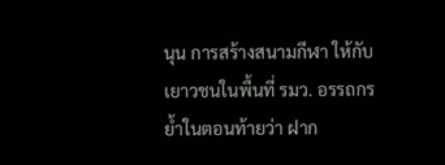นุน การสร้างสนามกีฬา ให้กับเยาวชนในพื้นที่ รมว. อรรถกร ย้ำในตอนท้ายว่า ฝาก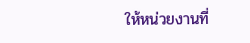ให้หน่วยงานที่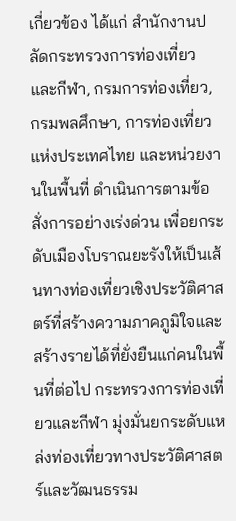เกี่ยวข้อง ได้แก่ สำนักงานปลัดกระทรวงการท่องเที่ยวและกีฬา, กรมการท่องเที่ยว, กรมพลศึกษา, การท่องเที่ยวแห่งประเทศไทย และหน่วยงานในพื้นที่ ดำเนินการตามข้อสั่งการอย่างเร่งด่วน เพื่อยกระดับเมืองโบราณยะรังให้เป็นเส้นทางท่องเที่ยวเชิงประวัติศาสตร์ที่สร้างความภาคภูมิใจและสร้างรายได้ที่ยั่งยืนแก่คนในพื้นที่ต่อไป กระทรวงการท่องเที่ยวและกีฬา มุ่งมั่นยกระดับแหล่งท่องเที่ยวทางประวัติศาสตร์และวัฒนธรรม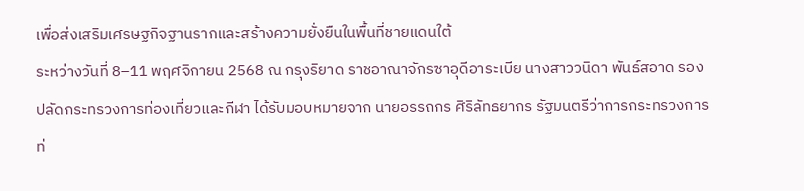เพื่อส่งเสริมเศรษฐกิจฐานรากและสร้างความยั่งยืนในพื้นที่ชายแดนใต้
ระหว่างวันที่ 8–11 พฤศจิกายน 2568 ณ กรุงริยาด ราชอาณาจักรซาอุดีอาระเบีย นางสาววนิดา พันธ์สอาด รองปลัดกระทรวงการท่องเที่ยวและกีฬา ได้รับมอบหมายจาก นายอรรถกร ศิริลัทธยากร รัฐมนตรีว่าการกระทรวงการท่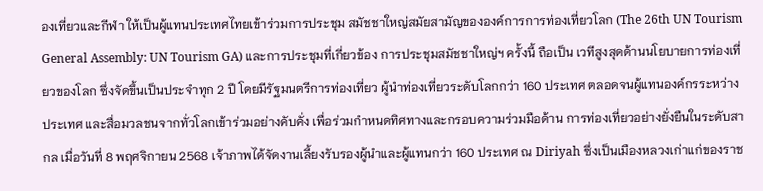องเที่ยวและกีฬา ให้เป็นผู้แทนประเทศไทยเข้าร่วมการประชุม สมัชชาใหญ่สมัยสามัญขององค์การการท่องเที่ยวโลก (The 26th UN Tourism General Assembly: UN Tourism GA) และการประชุมที่เกี่ยวข้อง การประชุมสมัชชาใหญ่ฯ ครั้งนี้ ถือเป็น เวทีสูงสุดด้านนโยบายการท่องเที่ยวของโลก ซึ่งจัดขึ้นเป็นประจำทุก 2 ปี โดยมีรัฐมนตรีการท่องเที่ยว ผู้นำท่องเที่ยวระดับโลกกว่า 160 ประเทศ ตลอดจนผู้แทนองค์กรระหว่างประเทศ และสื่อมวลชนจากทั่วโลกเข้าร่วมอย่างคับคั่ง เพื่อร่วมกำหนดทิศทางและกรอบความร่วมมือด้าน การท่องเที่ยวอย่างยั่งยืนในระดับสากล เมื่อวันที่ 8 พฤศจิกายน 2568 เจ้าภาพได้จัดงานเลี้ยงรับรองผู้นำและผู้แทนกว่า 160 ประเทศ ณ Diriyah ซึ่งเป็นเมืองหลวงเก่าแก่ของราช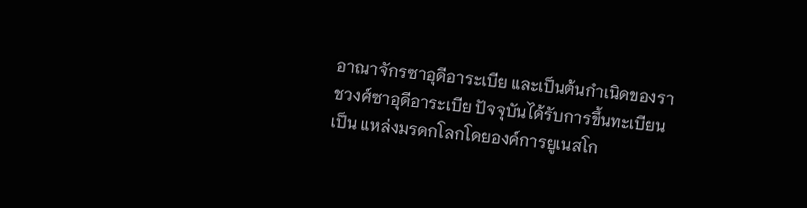อาณาจักรซาอุดีอาระเบีย และเป็นต้นกำเนิดของราชวงศ์ซาอุดีอาระเบีย ปัจจุบันได้รับการขึ้นทะเบียนเป็น แหล่งมรดกโลกโดยองค์การยูเนสโก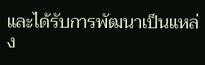และได้รับการพัฒนาเป็นแหล่ง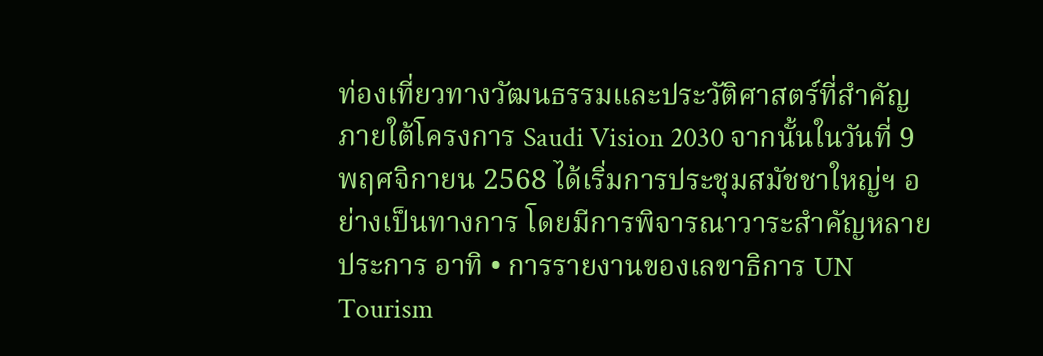ท่องเที่ยวทางวัฒนธรรมและประวัติศาสตร์ที่สำคัญ ภายใต้โครงการ Saudi Vision 2030 จากนั้นในวันที่ 9 พฤศจิกายน 2568 ได้เริ่มการประชุมสมัชชาใหญ่ฯ อย่างเป็นทางการ โดยมีการพิจารณาวาระสำคัญหลายประการ อาทิ • การรายงานของเลขาธิการ UN Tourism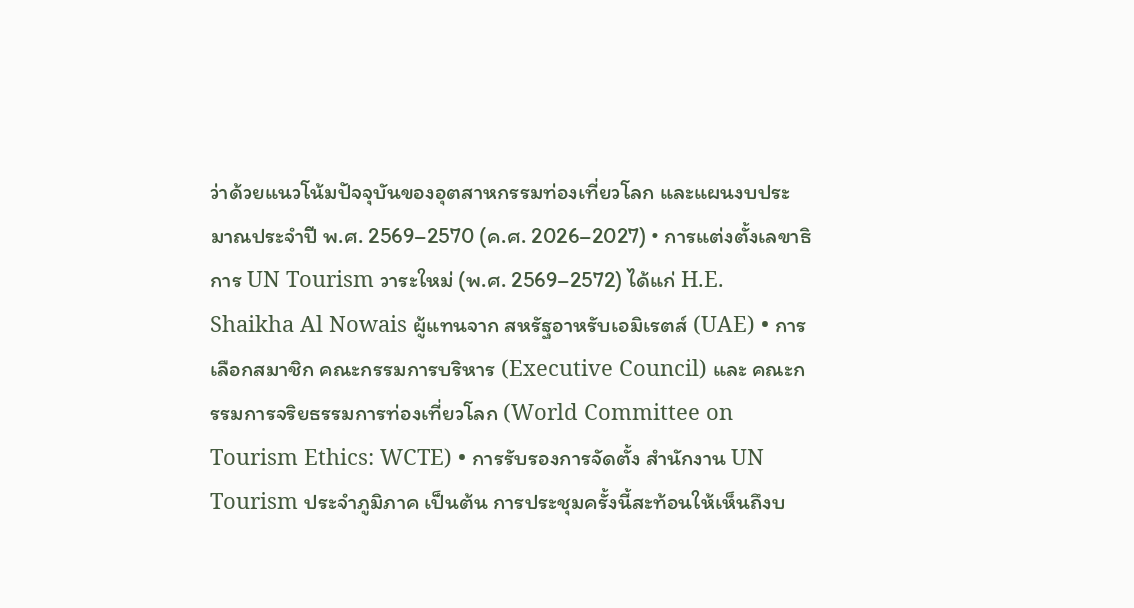ว่าด้วยแนวโน้มปัจจุบันของอุตสาหกรรมท่องเที่ยวโลก และแผนงบประมาณประจำปี พ.ศ. 2569–2570 (ค.ศ. 2026–2027) • การแต่งตั้งเลขาธิการ UN Tourism วาระใหม่ (พ.ศ. 2569–2572) ได้แก่ H.E. Shaikha Al Nowais ผู้แทนจาก สหรัฐอาหรับเอมิเรตส์ (UAE) • การเลือกสมาชิก คณะกรรมการบริหาร (Executive Council) และ คณะกรรมการจริยธรรมการท่องเที่ยวโลก (World Committee on Tourism Ethics: WCTE) • การรับรองการจัดตั้ง สำนักงาน UN Tourism ประจำภูมิภาค เป็นต้น การประชุมครั้งนี้สะท้อนให้เห็นถึงบ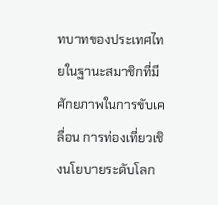ทบาทของประเทศไทยในฐานะสมาชิกที่มีศักยภาพในการขับเคลื่อน การท่องเที่ยวเชิงนโยบายระดับโลก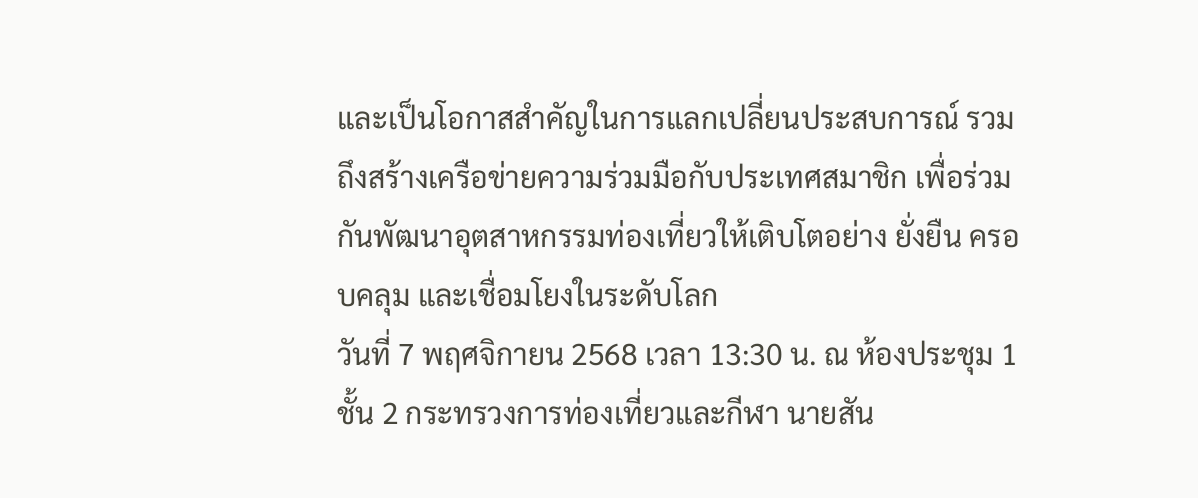และเป็นโอกาสสำคัญในการแลกเปลี่ยนประสบการณ์ รวมถึงสร้างเครือข่ายความร่วมมือกับประเทศสมาชิก เพื่อร่วมกันพัฒนาอุตสาหกรรมท่องเที่ยวให้เติบโตอย่าง ยั่งยืน ครอบคลุม และเชื่อมโยงในระดับโลก
วันที่ 7 พฤศจิกายน 2568 เวลา 13:30 น. ณ ห้องประชุม 1 ชั้น 2 กระทรวงการท่องเที่ยวและกีฬา นายสัน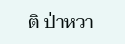ติ ป่าหวา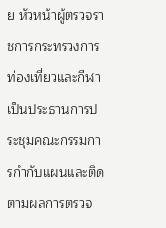ย หัวหน้าผู้ตรวจราชการกระทรวงการท่องเที่ยวและกีฬา เป็นประธานการประชุมคณะกรรมการกำกับแผนและติดตามผลการตรวจ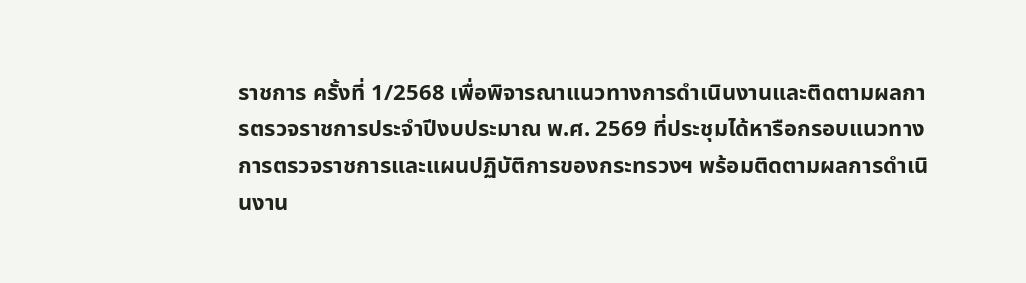ราชการ ครั้งที่ 1/2568 เพื่อพิจารณาแนวทางการดำเนินงานและติดตามผลการตรวจราชการประจำปีงบประมาณ พ.ศ. 2569 ที่ประชุมได้หารือกรอบแนวทางการตรวจราชการและแผนปฏิบัติการของกระทรวงฯ พร้อมติดตามผลการดำเนินงาน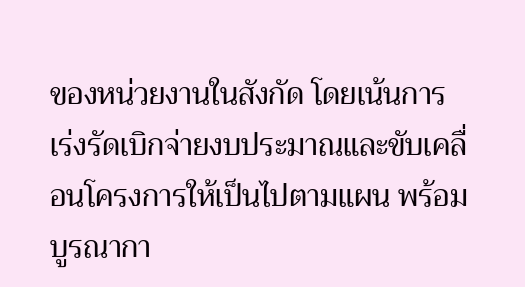ของหน่วยงานในสังกัด โดยเน้นการเร่งรัดเบิกจ่ายงบประมาณและขับเคลื่อนโครงการให้เป็นไปตามแผน พร้อมบูรณากา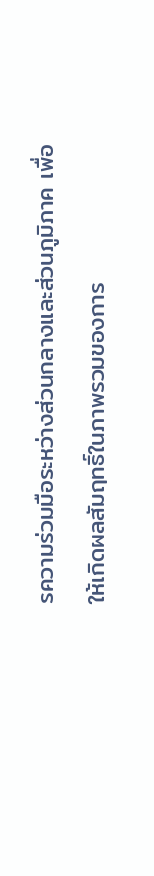รความร่วมมือระหว่างส่วนกลางและส่วนภูมิภาค เพื่อให้เกิดผลสัมฤทธิ์ในภาพรวมของการ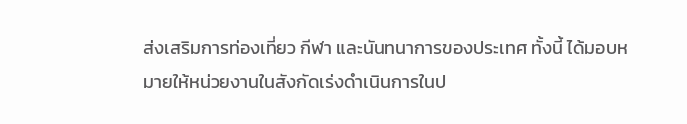ส่งเสริมการท่องเที่ยว กีฬา และนันทนาการของประเทศ ทั้งนี้ ได้มอบหมายให้หน่วยงานในสังกัดเร่งดำเนินการในป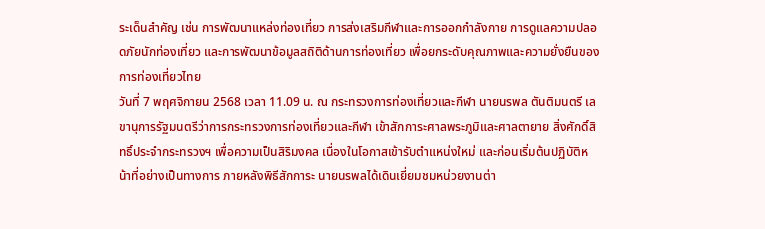ระเด็นสำคัญ เช่น การพัฒนาแหล่งท่องเที่ยว การส่งเสริมกีฬาและการออกกำลังกาย การดูแลความปลอดภัยนักท่องเที่ยว และการพัฒนาข้อมูลสถิติด้านการท่องเที่ยว เพื่อยกระดับคุณภาพและความยั่งยืนของการท่องเที่ยวไทย
วันที่ 7 พฤศจิกายน 2568 เวลา 11.09 น. ณ กระทรวงการท่องเที่ยวและกีฬา นายนรพล ตันติมนตรี เลขานุการรัฐมนตรีว่าการกระทรวงการท่องเที่ยวและกีฬา เข้าสักการะศาลพระภูมิและศาลตายาย สิ่งศักดิ์สิทธิ์ประจำกระทรวงฯ เพื่อความเป็นสิริมงคล เนื่องในโอกาสเข้ารับตำแหน่งใหม่ และก่อนเริ่มต้นปฏิบัติหน้าที่อย่างเป็นทางการ ภายหลังพิธีสักการะ นายนรพลได้เดินเยี่ยมชมหน่วยงานต่า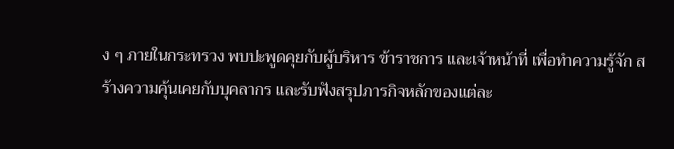ง ๆ ภายในกระทรวง พบปะพูดคุยกับผู้บริหาร ข้าราชการ และเจ้าหน้าที่ เพื่อทำความรู้จัก สร้างความคุ้นเคยกับบุคลากร และรับฟังสรุปภารกิจหลักของแต่ละ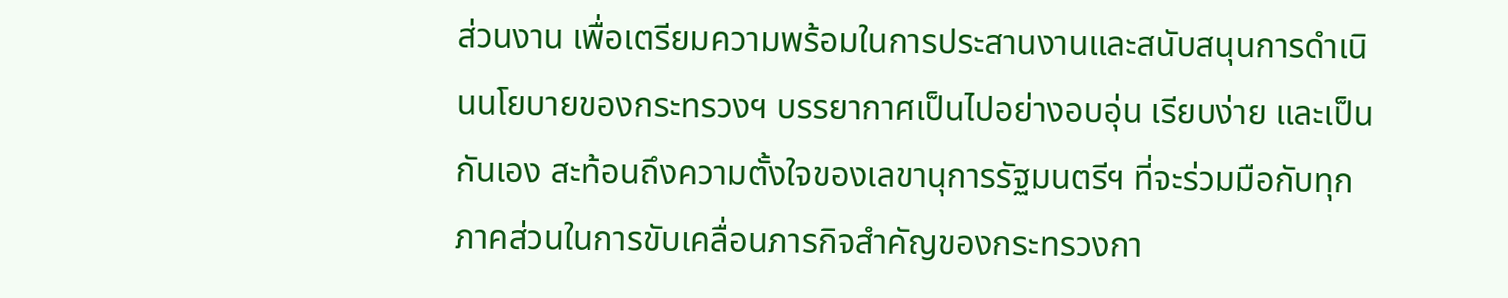ส่วนงาน เพื่อเตรียมความพร้อมในการประสานงานและสนับสนุนการดำเนินนโยบายของกระทรวงฯ บรรยากาศเป็นไปอย่างอบอุ่น เรียบง่าย และเป็นกันเอง สะท้อนถึงความตั้งใจของเลขานุการรัฐมนตรีฯ ที่จะร่วมมือกับทุกภาคส่วนในการขับเคลื่อนภารกิจสำคัญของกระทรวงกา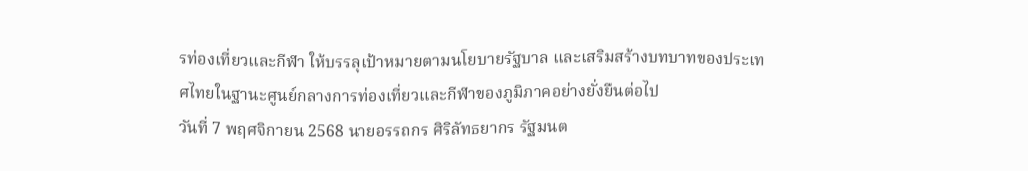รท่องเที่ยวและกีฬา ให้บรรลุเป้าหมายตามนโยบายรัฐบาล และเสริมสร้างบทบาทของประเทศไทยในฐานะศูนย์กลางการท่องเที่ยวและกีฬาของภูมิภาคอย่างยั่งยืนต่อไป
วันที่ 7 พฤศจิกายน 2568 นายอรรถกร ศิริลัทธยากร รัฐมนต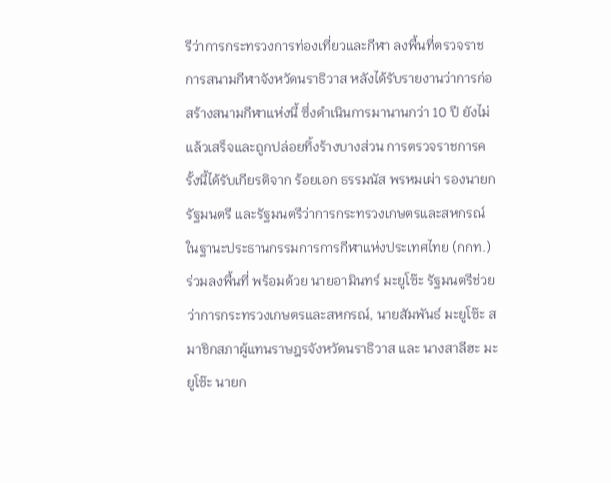รีว่าการกระทรวงการท่องเที่ยวและกีฬา ลงพื้นที่ตรวจราชการสนามกีฬาจังหวัดนราธิวาส หลังได้รับรายงานว่าการก่อสร้างสนามกีฬาแห่งนี้ ซึ่งดำเนินการมานานกว่า 10 ปี ยังไม่แล้วเสร็จและถูกปล่อยทิ้งร้างบางส่วน การตรวจราชการครั้งนี้ได้รับเกียรติจาก ร้อยเอก ธรรมนัส พรหมเผ่า รองนายกรัฐมนตรี และรัฐมนตรีว่าการกระทรวงเกษตรและสหกรณ์ ในฐานะประธานกรรมการการกีฬาแห่งประเทศไทย (กกท.) ร่วมลงพื้นที่ พร้อมด้วย นายอามินทร์ มะยูโซ๊ะ รัฐมนตรีช่วยว่าการกระทรวงเกษตรและสหกรณ์, นายสัมพันธ์ มะยูโซ๊ะ สมาชิกสภาผู้แทนราษฎรจังหวัดนราธิวาส และ นางสาลีฮะ มะยูโซ๊ะ นายก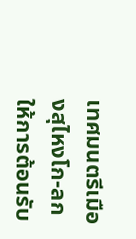เทศมนตรีเมืองสุไหงโก-ลก ให้การต้อนรับ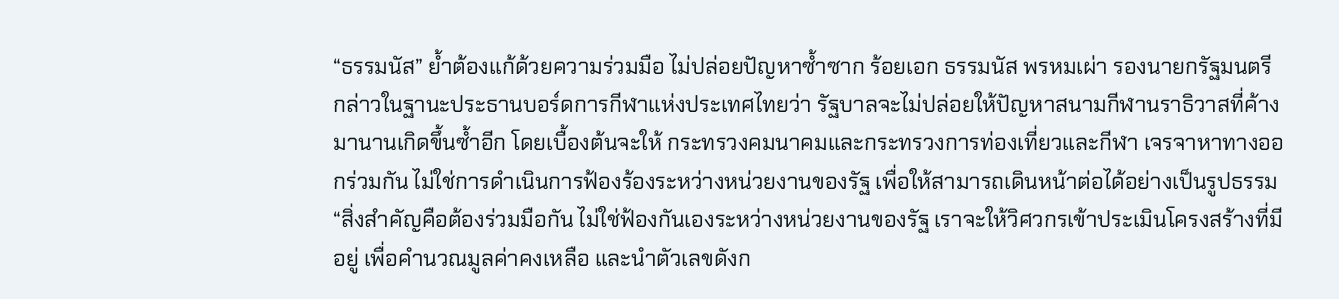“ธรรมนัส” ย้ำต้องแก้ด้วยความร่วมมือ ไม่ปล่อยปัญหาซ้ำซาก ร้อยเอก ธรรมนัส พรหมเผ่า รองนายกรัฐมนตรี กล่าวในฐานะประธานบอร์ดการกีฬาแห่งประเทศไทยว่า รัฐบาลจะไม่ปล่อยให้ปัญหาสนามกีฬานราธิวาสที่ค้างมานานเกิดขึ้นซ้ำอีก โดยเบื้องต้นจะให้ กระทรวงคมนาคมและกระทรวงการท่องเที่ยวและกีฬา เจรจาหาทางออกร่วมกัน ไม่ใช่การดำเนินการฟ้องร้องระหว่างหน่วยงานของรัฐ เพื่อให้สามารถเดินหน้าต่อได้อย่างเป็นรูปธรรม “สิ่งสำคัญคือต้องร่วมมือกัน ไม่ใช่ฟ้องกันเองระหว่างหน่วยงานของรัฐ เราจะให้วิศวกรเข้าประเมินโครงสร้างที่มีอยู่ เพื่อคำนวณมูลค่าคงเหลือ และนำตัวเลขดังก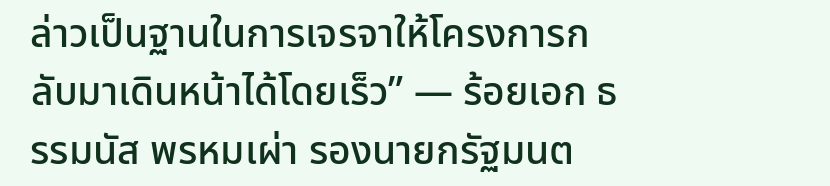ล่าวเป็นฐานในการเจรจาให้โครงการกลับมาเดินหน้าได้โดยเร็ว” — ร้อยเอก ธรรมนัส พรหมเผ่า รองนายกรัฐมนต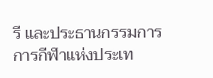รี และประธานกรรมการการกีฬาแห่งประเท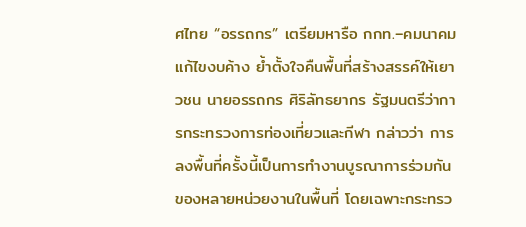ศไทย “อรรถกร” เตรียมหารือ กกท.–คมนาคม แก้ไขงบค้าง ย้ำตั้งใจคืนพื้นที่สร้างสรรค์ให้เยาวชน นายอรรถกร ศิริลัทธยากร รัฐมนตรีว่าการกระทรวงการท่องเที่ยวและกีฬา กล่าวว่า การลงพื้นที่ครั้งนี้เป็นการทำงานบูรณาการร่วมกันของหลายหน่วยงานในพื้นที่ โดยเฉพาะกระทรว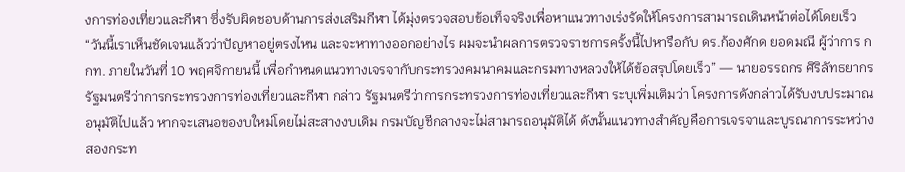งการท่องเที่ยวและกีฬา ซึ่งรับผิดชอบด้านการส่งเสริมกีฬา ได้มุ่งตรวจสอบข้อเท็จจริงเพื่อหาแนวทางเร่งรัดให้โครงการสามารถเดินหน้าต่อได้โดยเร็ว “วันนี้เราเห็นชัดเจนแล้วว่าปัญหาอยู่ตรงไหน และจะหาทางออกอย่างไร ผมจะนำผลการตรวจราชการครั้งนี้ไปหารือกับ ดร.ก้องศักด ยอดมณี ผู้ว่าการ กกท. ภายในวันที่ 10 พฤศจิกายนนี้ เพื่อกำหนดแนวทางเจรจากับกระทรวงคมนาคมและกรมทางหลวงให้ได้ข้อสรุปโดยเร็ว” — นายอรรถกร ศิริลัทธยากร รัฐมนตรีว่าการกระทรวงการท่องเที่ยวและกีฬา กล่าว รัฐมนตรีว่าการกระทรวงการท่องเที่ยวและกีฬา ระบุเพิ่มเติมว่า โครงการดังกล่าวได้รับงบประมาณอนุมัติไปแล้ว หากจะเสนอของบใหม่โดยไม่สะสางงบเดิม กรมบัญชีกลางจะไม่สามารถอนุมัติได้ ดังนั้นแนวทางสำคัญคือการเจรจาและบูรณาการระหว่างสองกระท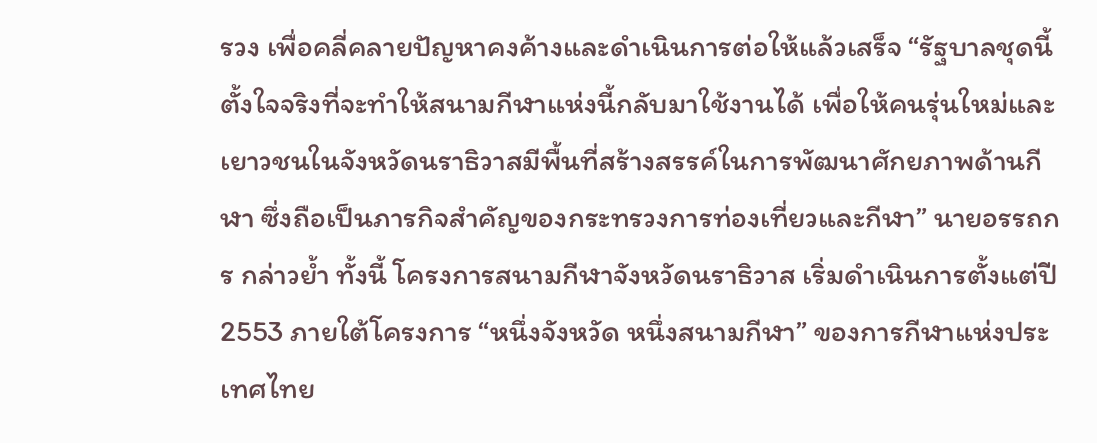รวง เพื่อคลี่คลายปัญหาคงค้างและดำเนินการต่อให้แล้วเสร็จ “รัฐบาลชุดนี้ตั้งใจจริงที่จะทำให้สนามกีฬาแห่งนี้กลับมาใช้งานได้ เพื่อให้คนรุ่นใหม่และเยาวชนในจังหวัดนราธิวาสมีพื้นที่สร้างสรรค์ในการพัฒนาศักยภาพด้านกีฬา ซึ่งถือเป็นภารกิจสำคัญของกระทรวงการท่องเที่ยวและกีฬา” นายอรรถกร กล่าวย้ำ ทั้งนี้ โครงการสนามกีฬาจังหวัดนราธิวาส เริ่มดำเนินการตั้งแต่ปี 2553 ภายใต้โครงการ “หนึ่งจังหวัด หนึ่งสนามกีฬา” ของการกีฬาแห่งประเทศไทย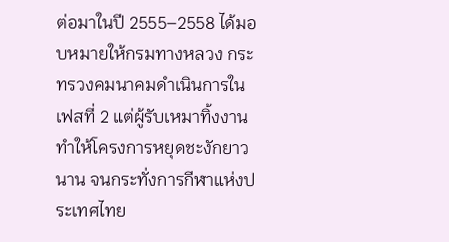ต่อมาในปี 2555–2558 ได้มอบหมายให้กรมทางหลวง กระทรวงคมนาคมดำเนินการในเฟสที่ 2 แต่ผู้รับเหมาทิ้งงาน ทำให้โครงการหยุดชะงักยาวนาน จนกระทั่งการกีฬาแห่งประเทศไทย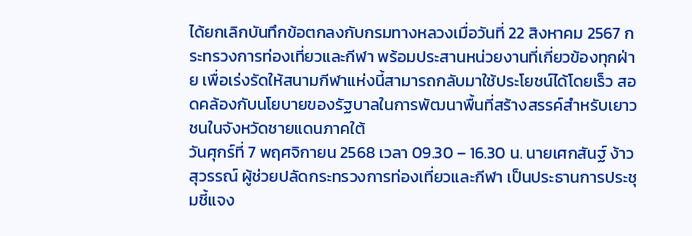ได้ยกเลิกบันทึกข้อตกลงกับกรมทางหลวงเมื่อวันที่ 22 สิงหาคม 2567 กระทรวงการท่องเที่ยวและกีฬา พร้อมประสานหน่วยงานที่เกี่ยวข้องทุกฝ่าย เพื่อเร่งรัดให้สนามกีฬาแห่งนี้สามารถกลับมาใช้ประโยชน์ได้โดยเร็ว สอดคล้องกับนโยบายของรัฐบาลในการพัฒนาพื้นที่สร้างสรรค์สำหรับเยาวชนในจังหวัดชายแดนภาคใต้
วันศุกร์ที่ 7 พฤศจิกายน 2568 เวลา 09.30 – 16.30 น. นายเศกสันฐ์ ง้าวสุวรรณ์ ผู้ช่วยปลัดกระทรวงการท่องเที่ยวและกีฬา เป็นประธานการประชุมชี้แจง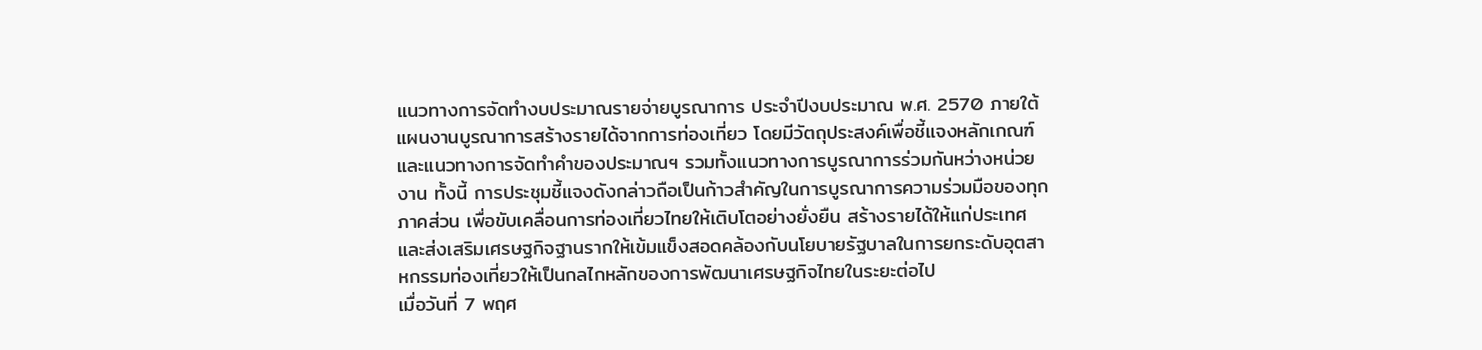แนวทางการจัดทำงบประมาณรายจ่ายบูรณาการ ประจำปีงบประมาณ พ.ศ. 2570 ภายใต้แผนงานบูรณาการสร้างรายได้จากการท่องเที่ยว โดยมีวัตถุประสงค์เพื่อชี้แจงหลักเกณฑ์และแนวทางการจัดทําคําของประมาณฯ รวมทั้งแนวทางการบูรณาการร่วมกันหว่างหน่วยงาน ทั้งนี้ การประชุมชี้แจงดังกล่าวถือเป็นก้าวสำคัญในการบูรณาการความร่วมมือของทุกภาคส่วน เพื่อขับเคลื่อนการท่องเที่ยวไทยให้เติบโตอย่างยั่งยืน สร้างรายได้ให้แก่ประเทศ และส่งเสริมเศรษฐกิจฐานรากให้เข้มแข็งสอดคล้องกับนโยบายรัฐบาลในการยกระดับอุตสาหกรรมท่องเที่ยวให้เป็นกลไกหลักของการพัฒนาเศรษฐกิจไทยในระยะต่อไป
เมื่อวันที่ 7 พฤศ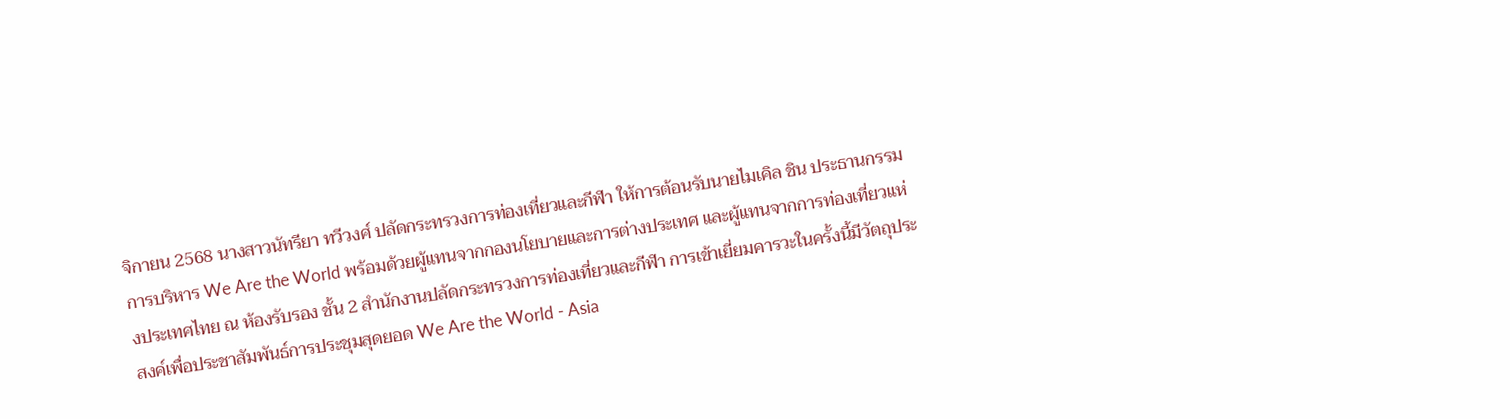จิกายน 2568 นางสาวนัทรียา ทวีวงศ์ ปลัดกระทรวงการท่องเที่ยวและกีฬา ให้การต้อนรับนายไมเคิล ชิน ประธานกรรมการบริหาร We Are the World พร้อมด้วยผู้แทนจากกองนโยบายและการต่างประเทศ และผู้แทนจากการท่องเที่ยวแห่งประเทศไทย ณ ห้องรับรอง ชั้น 2 สำนักงานปลัดกระทรวงการท่องเที่ยวและกีฬา การเข้าเยี่ยมคารวะในครั้งนี้มีวัตถุประสงค์เพื่อประชาสัมพันธ์การประชุมสุดยอด We Are the World - Asia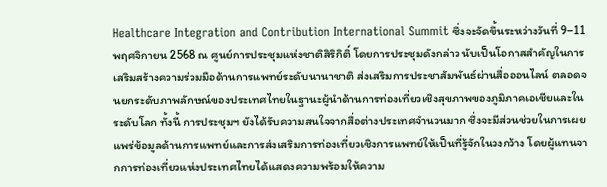Healthcare Integration and Contribution International Summit ซึ่งจะจัดขึ้นระหว่างวันที่ 9–11 พฤศจิกายน 2568 ณ ศูนย์การประชุมแห่งชาติสิริกิติ์ โดยการประชุมดังกล่าว นับเป็นโอกาสสำคัญในการเสริมสร้างความร่วมมือด้านการแพทย์ระดับนานาชาติ ส่งเสริมการประชาสัมพันธ์ผ่านสื่อออนไลน์ ตลอดจนยกระดับภาพลักษณ์ของประเทศไทยในฐานะผู้นำด้านการท่องเที่ยวเชิงสุขภาพของภูมิภาคเอเชียและในระดับโลก ทั้งนี้ การประชุมฯ ยังได้รับความสนใจจากสื่อต่างประเทศจำนวนมาก ซึ่งจะมีส่วนช่วยในการเผยแพร่ข้อมูลด้านการแพทย์และการส่งเสริมการท่องเที่ยวเชิงการแพทย์ให้เป็นที่รู้จักในวงกว้าง โดยผู้แทนจากการท่องเที่ยวแห่งประเทศไทยได้แสดงความพร้อมให้ความ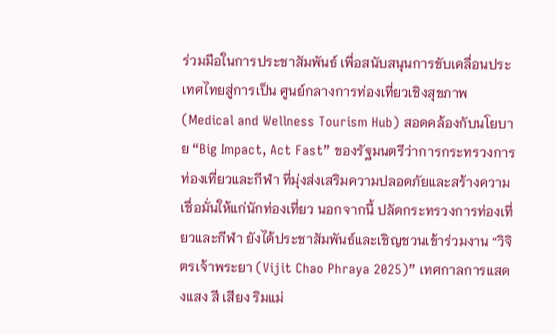ร่วมมือในการประชาสัมพันธ์ เพื่อสนับสนุนการขับเคลื่อนประเทศไทยสู่การเป็น ศูนย์กลางการท่องเที่ยวเชิงสุขภาพ (Medical and Wellness Tourism Hub) สอดคล้องกับนโยบาย “Big Impact, Act Fast” ของรัฐมนตรีว่าการกระทรวงการท่องเที่ยวและกีฬา ที่มุ่งส่งเสริมความปลอดภัยและสร้างความเชื่อมั่นให้แก่นักท่องเที่ยว นอกจากนี้ ปลัดกระทรวงการท่องเที่ยวและกีฬา ยังได้ประชาสัมพันธ์และเชิญชวนเข้าร่วมงาน “วิจิตรเจ้าพระยา (Vijit Chao Phraya 2025)” เทศกาลการแสดงแสง สี เสียง ริมแม่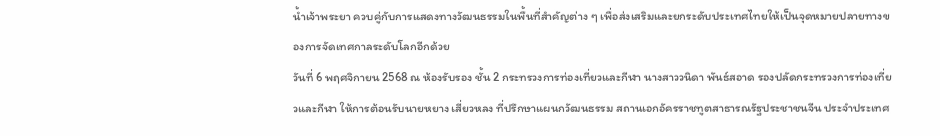น้ำเจ้าพระยา ควบคู่กับการแสดงทางวัฒนธรรมในพื้นที่สำคัญต่าง ๆ เพื่อส่งเสริมและยกระดับประเทศไทยให้เป็นจุดหมายปลายทางของการจัดเทศกาลระดับโลกอีกด้วย
วันที่ 6 พฤศจิกายน 2568 ณ ห้องรับรอง ชั้น 2 กระทรวงการท่องเที่ยวและกีฬา นางสาววนิดา พันธ์สอาด รองปลัดกระทรวงการท่องเที่ยวและกีฬา ให้การต้อนรับนายหยาง เสี่ยวหลง ที่ปรึกษาแผนกวัฒนธรรม สถานเอกอัครราชทูตสาธารณรัฐประชาชนจีน ประจำประเทศ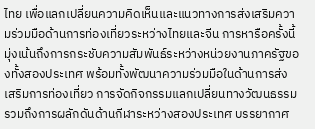ไทย เพื่อแลกเปลี่ยนความคิดเห็นและแนวทางการส่งเสริมความร่วมมือด้านการท่องเที่ยวระหว่างไทยและจีน การหารือครั้งนี้มุ่งเน้นถึงการกระชับความสัมพันธ์ระหว่างหน่วยงานภาครัฐของทั้งสองประเทศ พร้อมทั้งพัฒนาความร่วมมือในด้านการส่งเสริมการท่องเที่ยว การจัดกิจกรรมแลกเปลี่ยนทางวัฒนธรรม รวมถึงการผลักดันด้านกีฬาระหว่างสองประเทศ บรรยากาศ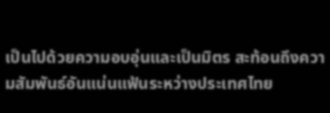เป็นไปด้วยความอบอุ่นและเป็นมิตร สะท้อนถึงความสัมพันธ์อันแน่นแฟ้นระหว่างประเทศไทย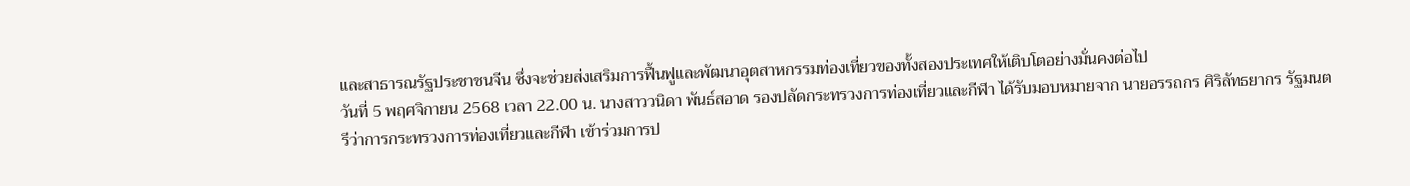และสาธารณรัฐประชาชนจีน ซึ่งจะช่วยส่งเสริมการฟื้นฟูและพัฒนาอุตสาหกรรมท่องเที่ยวของทั้งสองประเทศให้เติบโตอย่างมั่นคงต่อไป
วันที่ 5 พฤศจิกายน 2568 เวลา 22.00 น. นางสาววนิดา พันธ์สอาด รองปลัดกระทรวงการท่องเที่ยวและกีฬา ได้รับมอบหมายจาก นายอรรถกร ศิริลัทธยากร รัฐมนตรีว่าการกระทรวงการท่องเที่ยวและกีฬา เข้าร่วมการป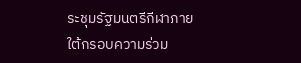ระชุมรัฐมนตรีกีฬาภายใต้กรอบความร่วม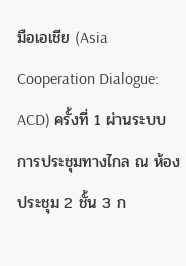มือเอเชีย (Asia Cooperation Dialogue: ACD) ครั้งที่ 1 ผ่านระบบการประชุมทางไกล ณ ห้องประชุม 2 ชั้น 3 ก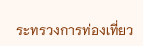ระทรวงการท่องเที่ยว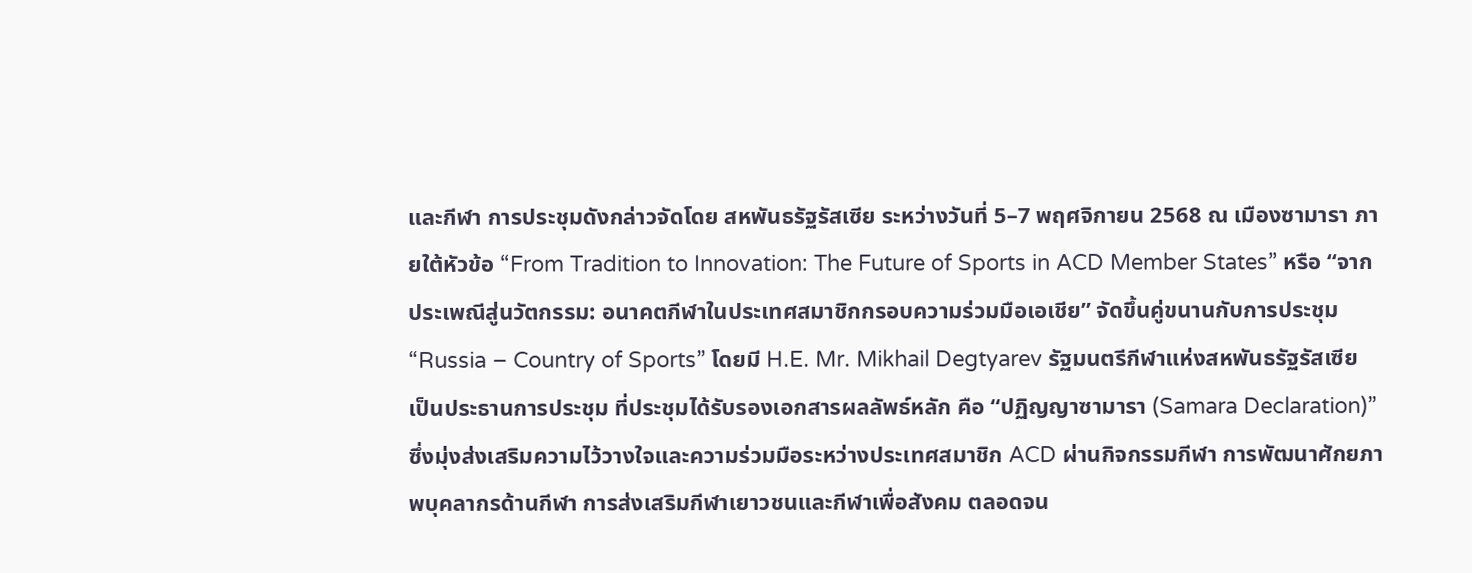และกีฬา การประชุมดังกล่าวจัดโดย สหพันธรัฐรัสเซีย ระหว่างวันที่ 5–7 พฤศจิกายน 2568 ณ เมืองซามารา ภายใต้หัวข้อ “From Tradition to Innovation: The Future of Sports in ACD Member States” หรือ “จากประเพณีสู่นวัตกรรม: อนาคตกีฬาในประเทศสมาชิกกรอบความร่วมมือเอเชีย” จัดขึ้นคู่ขนานกับการประชุม “Russia – Country of Sports” โดยมี H.E. Mr. Mikhail Degtyarev รัฐมนตรีกีฬาแห่งสหพันธรัฐรัสเซีย เป็นประธานการประชุม ที่ประชุมได้รับรองเอกสารผลลัพธ์หลัก คือ “ปฏิญญาซามารา (Samara Declaration)” ซึ่งมุ่งส่งเสริมความไว้วางใจและความร่วมมือระหว่างประเทศสมาชิก ACD ผ่านกิจกรรมกีฬา การพัฒนาศักยภาพบุคลากรด้านกีฬา การส่งเสริมกีฬาเยาวชนและกีฬาเพื่อสังคม ตลอดจน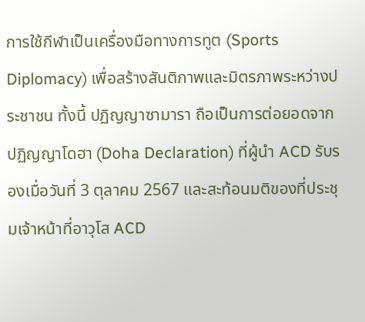การใช้กีฬาเป็นเครื่องมือทางการทูต (Sports Diplomacy) เพื่อสร้างสันติภาพและมิตรภาพระหว่างประชาชน ทั้งนี้ ปฏิญญาซามารา ถือเป็นการต่อยอดจาก ปฏิญญาโดฮา (Doha Declaration) ที่ผู้นำ ACD รับรองเมื่อวันที่ 3 ตุลาคม 2567 และสะท้อนมติของที่ประชุมเจ้าหน้าที่อาวุโส ACD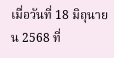เมื่อวันที่ 18 มิถุนายน 2568 ที่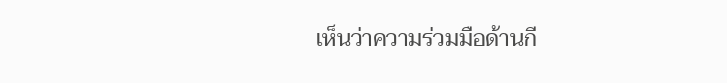เห็นว่าความร่วมมือด้านกี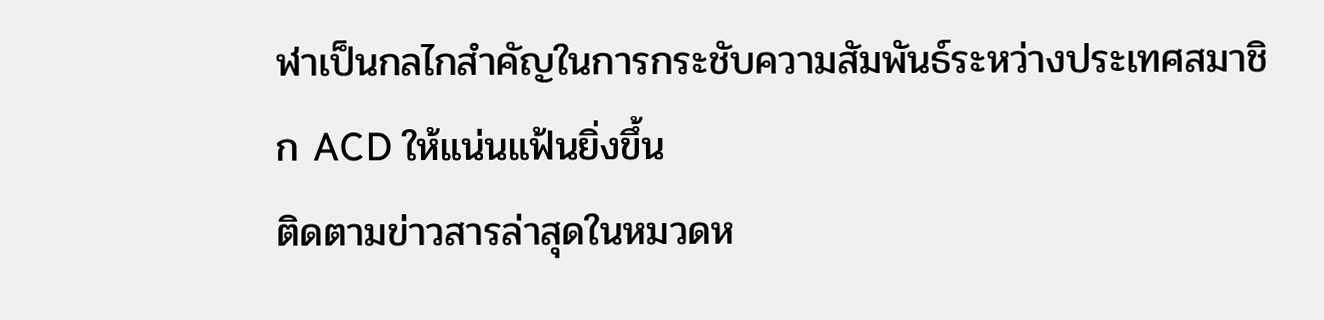ฬาเป็นกลไกสำคัญในการกระชับความสัมพันธ์ระหว่างประเทศสมาชิก ACD ให้แน่นแฟ้นยิ่งขึ้น
ติดตามข่าวสารล่าสุดในหมวดห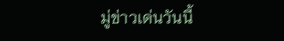มู่ข่าวเด่นวันนี้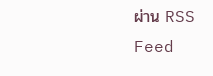ผ่าน RSS Feed